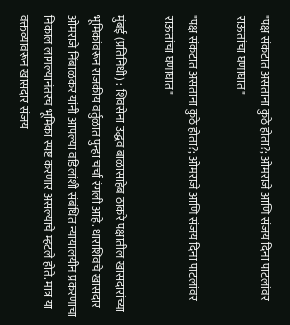"पक्ष संकटात असताना कुठे होता?; ओमराजे आणि संजय दिना पाटलांवर राऊतांचा घणाघात"

"पक्ष संकटात असताना कुठे होता?; ओमराजे आणि संजय दिना पाटलांवर राऊतांचा घणाघात"

मुंबई (प्रतिनिधी) : शिवसेना उद्धव बाळासाहेब ठाकरे पक्षातील खासदारांच्या भूमिकांवरून राजकीय वर्तुळात पुन्हा चर्चा रंगली आहे. धाराशिवचे खासदार ओमराजे निंबाळकर यांनी आपल्या वडिलांशी संबंधित न्यायालयीन प्रकरणाचा निकाल लागल्यानंतरच भूमिका स्पष्ट करणार असल्याचे म्हटले होते. मात्र या वक्तव्यावरून खासदार संजय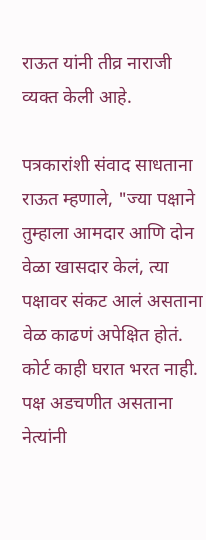राऊत यांनी तीव्र नाराजी व्यक्त केली आहे.

पत्रकारांशी संवाद साधताना राऊत म्हणाले, "ज्या पक्षाने तुम्हाला आमदार आणि दोन वेळा खासदार केलं, त्या पक्षावर संकट आलं असताना वेळ काढणं अपेक्षित होतं. कोर्ट काही घरात भरत नाही. पक्ष अडचणीत असताना नेत्यांनी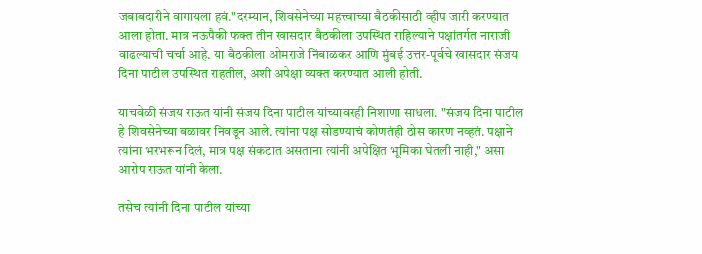जबाबदारीने वागायला हवं."दरम्यान, शिवसेनेच्या महत्त्वाच्या बैठकीसाठी व्हीप जारी करण्यात आला होता. मात्र नऊपैकी फक्त तीन खासदार बैठकीला उपस्थित राहिल्याने पक्षांतर्गत नाराजी वाढल्याची चर्चा आहे. या बैठकीला ओमराजे निंबाळकर आणि मुंबई उत्तर-पूर्वचे खासदार संजय दिना पाटील उपस्थित राहतील, अशी अपेक्षा व्यक्त करण्यात आली होती.

याचवेळी संजय राऊत यांनी संजय दिना पाटील यांच्यावरही निशाणा साधला. "संजय दिना पाटील हे शिवसेनेच्या बळावर निवडून आले. त्यांना पक्ष सोडण्याचं कोणतंही ठोस कारण नव्हतं. पक्षाने त्यांना भरभरून दिलं, मात्र पक्ष संकटात असताना त्यांनी अपेक्षित भूमिका घेतली नाही," असा आरोप राऊत यांनी केला.

तसेच त्यांनी दिना पाटील यांच्या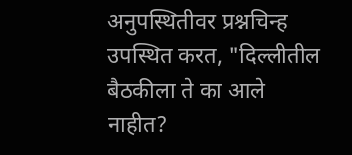अनुपस्थितीवर प्रश्नचिन्ह उपस्थित करत, "दिल्लीतील बैठकीला ते का आले नाहीत?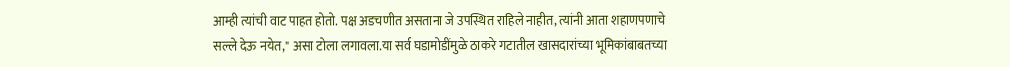आम्ही त्यांची वाट पाहत होतो. पक्ष अडचणीत असताना जे उपस्थित राहिले नाहीत, त्यांनी आता शहाणपणाचे सल्ले देऊ नयेत," असा टोला लगावला.या सर्व घडामोडींमुळे ठाकरे गटातील खासदारांच्या भूमिकांबाबतच्या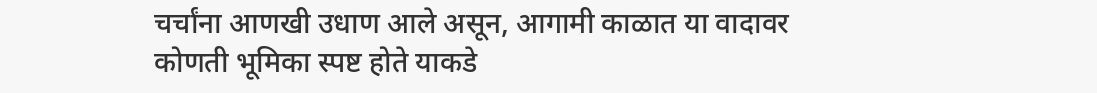चर्चांना आणखी उधाण आले असून, आगामी काळात या वादावर कोणती भूमिका स्पष्ट होते याकडे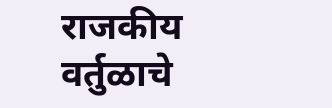राजकीय वर्तुळाचे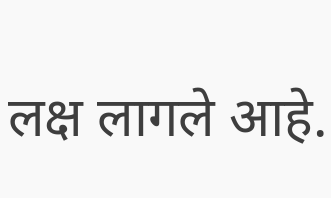लक्ष लागले आहे.